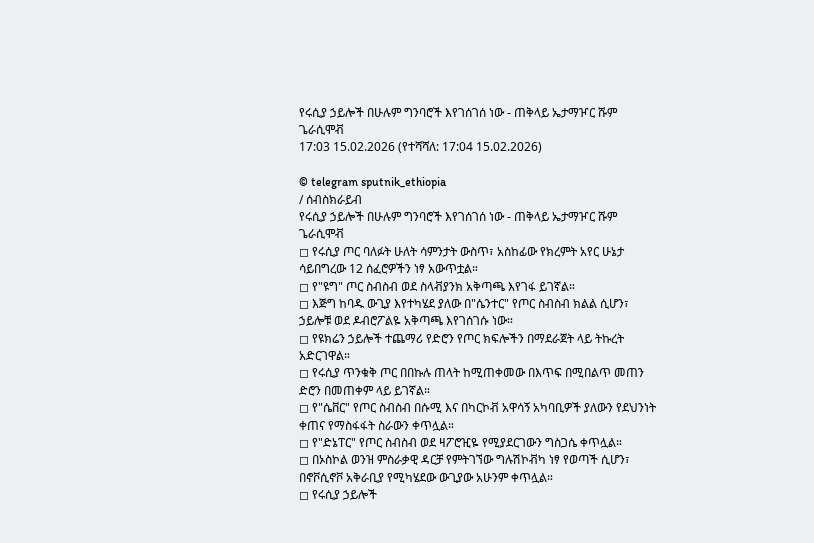የሩሲያ ኃይሎች በሁሉም ግንባሮች እየገሰገሰ ነው - ጠቅላይ ኤታማዦር ሹም ጌራሲሞቭ
17:03 15.02.2026 (የተሻሻለ: 17:04 15.02.2026)

© telegram sputnik_ethiopia
/ ሰብስክራይብ
የሩሲያ ኃይሎች በሁሉም ግንባሮች እየገሰገሰ ነው - ጠቅላይ ኤታማዦር ሹም ጌራሲሞቭ
◻ የሩሲያ ጦር ባለፉት ሁለት ሳምንታት ውስጥ፣ አስከፊው የክረምት አየር ሁኔታ ሳይበግረው 12 ሰፈሮዎችን ነፃ አውጥቷል።
◻ የ"ዩግ" ጦር ስብስብ ወደ ስላቭያንክ አቅጣጫ እየገፋ ይገኛል።
◻ እጅግ ከባዱ ውጊያ እየተካሄደ ያለው በ"ሴንተር" የጦር ስብስብ ክልል ሲሆን፣ ኃይሎቹ ወደ ዶብሮፖልዬ አቅጣጫ እየገሰገሱ ነው።
◻ የዩክሬን ኃይሎች ተጨማሪ የድሮን የጦር ክፍሎችን በማደራጀት ላይ ትኩረት አድርገዋል።
◻ የሩሲያ ጥንቁቅ ጦር በበኩሉ ጠላት ከሚጠቀመው በእጥፍ በሚበልጥ መጠን ድሮን በመጠቀም ላይ ይገኛል።
◻ የ"ሴቨር" የጦር ስብስብ በሱሚ እና በካርኮቭ አዋሳኝ አካባቢዎች ያለውን የደህንነት ቀጠና የማስፋፋት ስራውን ቀጥሏል።
◻ የ"ድኔፐር" የጦር ስብስብ ወደ ዛፖሮዢዬ የሚያደርገውን ግስጋሴ ቀጥሏል።
◻ በኦስኮል ወንዝ ምስራቃዊ ዳርቻ የምትገኘው ግሉሽኮቭካ ነፃ የወጣች ሲሆን፣ በኖቮሲኖቮ አቅራቢያ የሚካሄደው ውጊያው አሁንም ቀጥሏል።
◻ የሩሲያ ኃይሎች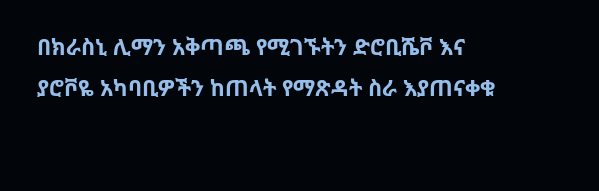በክራስኒ ሊማን አቅጣጫ የሚገኙትን ድሮቢሼቮ እና ያሮቮዬ አካባቢዎችን ከጠላት የማጽዳት ስራ እያጠናቀቁ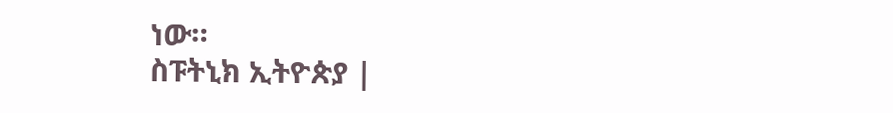ነው።
ስፑትኒክ ኢትዮጵያ |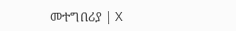መተግበሪያ | X